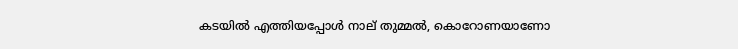കടയിൽ എത്തിയപ്പോൾ നാല് തുമ്മൽ, കൊറോണയാണോ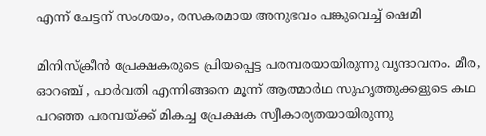എന്ന് ചേട്ടന് സംശയം, രസകരമായ അനുഭവം പങ്കുവെച്ച് ഷെമി

മിനിസ്ക്രീൻ പ്രേക്ഷകരുടെ പ്രിയപ്പെട്ട പരമ്പരയായിരുന്നു വൃന്ദാവനം. മീര, ഓറഞ്ച് , പാർവതി എന്നിങ്ങനെ മൂന്ന് ആത്മാർഥ സുഹൃത്തുക്കളുടെ കഥ പറഞ്ഞ പരമ്പയ്ക്ക് മികച്ച പ്രേക്ഷക സ്വീകാര്യതയായിരുന്നു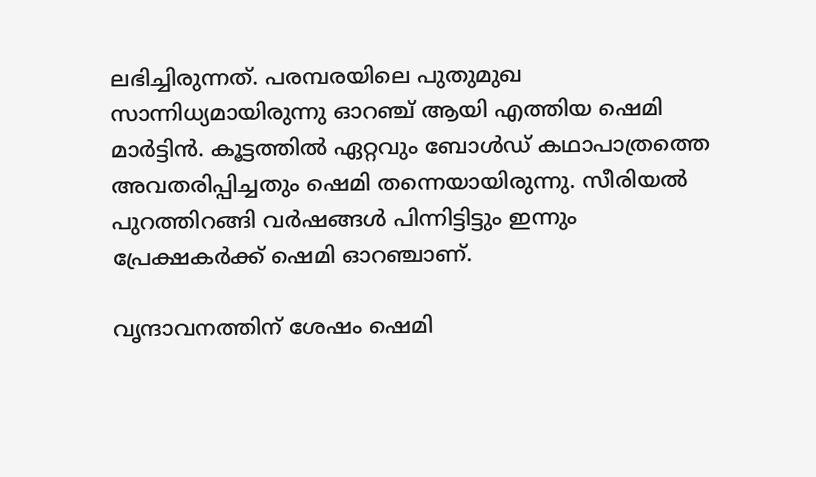ലഭിച്ചിരുന്നത്. പരമ്പരയിലെ പുതുമുഖ സാന്നിധ്യമായിരുന്നു ഓറഞ്ച് ആയി എത്തിയ ഷെമി മാർട്ടിൻ. കൂട്ടത്തിൽ ഏറ്റവും ബോൾഡ് കഥാപാത്രത്തെ അവതരിപ്പിച്ചതും ഷെമി തന്നെയായിരുന്നു. സീരിയൽ പുറത്തിറങ്ങി വർഷങ്ങൾ പിന്നിട്ടിട്ടും ഇന്നും പ്രേക്ഷകർക്ക് ഷെമി ഓറഞ്ചാണ്.

വൃന്ദാവനത്തിന് ശേഷം ഷെമി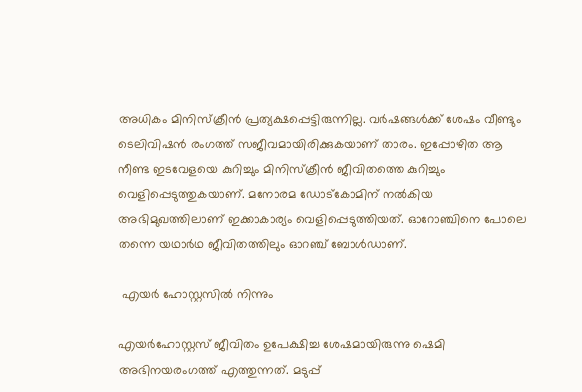അധികം മിനിസ്ക്രീൻ പ്രത്യക്ഷപ്പെട്ടിരുന്നില്ല. വർഷങ്ങൾക്ക് ശേഷം വീണ്ടും ടെലിവിഷൻ രംഗത്ത് സജീവമായിരിക്കുകയാണ് താരം. ഇപ്പോഴിത ആ നീണ്ട ഇടവേളയെ കുറിച്ചും മിനിസ്ക്രീൻ ജീവിതത്തെ കുറിച്ചും വെളിപ്പെടുത്തുകയാണ്. മനോരമ ഡോട്കോമിന് നൽകിയ അഭിമുഖത്തിലാണ് ഇക്കാകാര്യം വെളിപ്പെടുത്തിയത്. ഓറോഞ്ചിനെ പോലെ തന്നെ യഥാർഥ ജീവിതത്തിലും ഓറഞ്ച് ബോൾഡാണ്.

 എയർ ഹോസ്റ്റസിൽ നിന്നും

എയർഹോസ്റ്റസ് ജീവിതം ഉപേക്ഷിച്ച ശേഷമായിരുന്നു ഷെമി അഭിനയരംഗത്ത് എത്തുന്നത്. മടുപ്പ്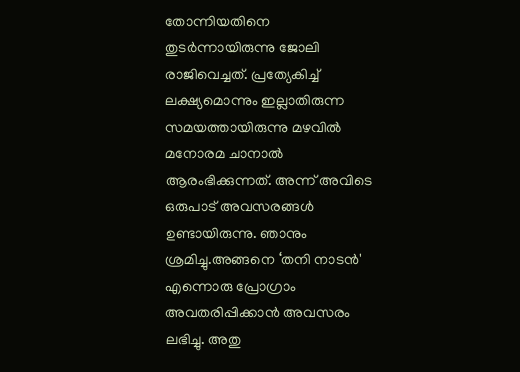തോന്നിയതിനെ തുടർന്നായിരുന്നു ജോലി രാജിവെച്ചത്. പ്രത്യേകിച്ച് ലക്ഷ്യമൊന്നും ഇല്ലാതിരുന്ന സമയത്തായിരുന്നു മഴവിൽ മനോരമ ചാനാൽ ആരംഭിക്കുന്നത്. അന്ന് അവിടെ ഒരുപാട് അവസരങ്ങൾ ഉണ്ടായിരുന്നു. ഞാനും ശ്രമിച്ചു.അങ്ങനെ ‘തനി നാടൻ' എന്നൊരു പ്രോഗ്രാം അവതരിപ്പിക്കാൻ അവസരം ലഭിച്ചു. അതു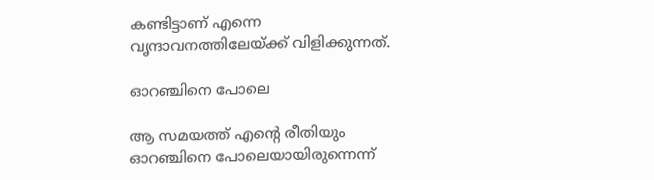കണ്ടിട്ടാണ് എന്നെ വൃന്ദാവനത്തിലേയ്ക്ക് വിളിക്കുന്നത്.

ഓറഞ്ചിനെ പോലെ

ആ സമയത്ത് എന്റെ രീതിയും ഓറഞ്ചിനെ പോലെയായിരുന്നെന്ന്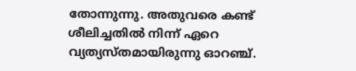തോന്നുന്നു. അതുവരെ കണ്ട് ശീലിച്ചതിൽ നിന്ന് ഏറെ വ്യത്യസ്തമായിരുന്നു ഓറഞ്ച്.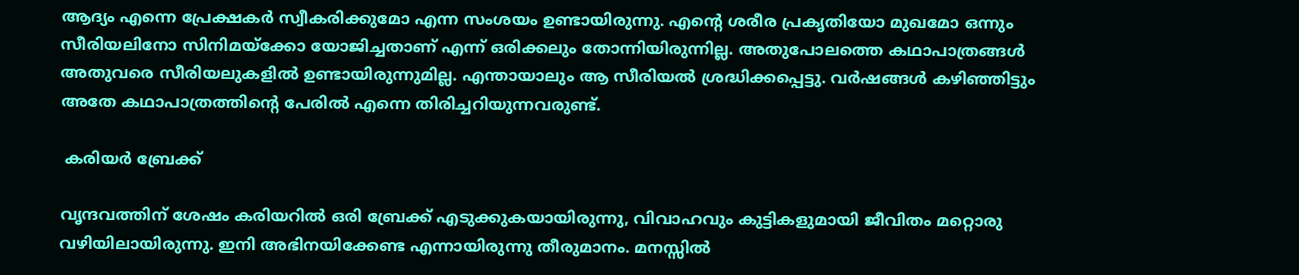ആദ്യം എന്നെ പ്രേക്ഷകർ സ്വീകരിക്കുമോ എന്ന സംശയം ഉണ്ടായിരുന്നു. എന്റെ ശരീര പ്രകൃതിയോ മുഖമോ ഒന്നും സീരിയലിനോ സിനിമയ്ക്കോ യോജിച്ചതാണ് എന്ന് ഒരിക്കലും തോന്നിയിരുന്നില്ല. അതുപോലത്തെ കഥാപാത്രങ്ങൾ അതുവരെ സീരിയലുകളിൽ ഉണ്ടായിരുന്നുമില്ല. എന്തായാലും ആ സീരിയൽ ശ്രദ്ധിക്കപ്പെട്ടു. വർഷങ്ങൾ കഴിഞ്ഞിട്ടും അതേ കഥാപാത്രത്തിന്റെ പേരിൽ എന്നെ തിരിച്ചറിയുന്നവരുണ്ട്.

 കരിയർ ബ്രേക്ക്

വൃന്ദവത്തിന് ശേഷം കരിയറിൽ ഒരി ബ്രേക്ക് എടുക്കുകയായിരുന്നു, വിവാഹവും കുട്ടികളുമായി ജീവിതം മറ്റൊരു വഴിയിലായിരുന്നു. ഇനി അഭിനയിക്കേണ്ട എന്നായിരുന്നു തീരുമാനം. മനസ്സിൽ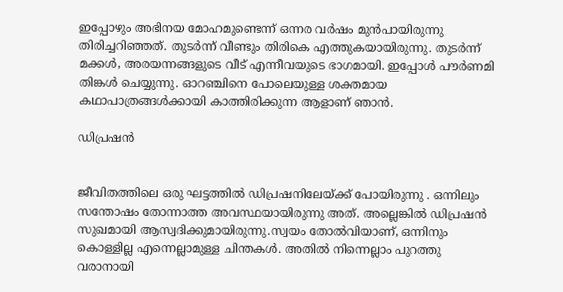ഇപ്പോഴും അഭിനയ മോഹമുണ്ടെന്ന് ഒന്നര വർഷം മുൻപായിരുന്നു തിരിച്ചറിഞ്ഞത്. തുടർന്ന് വീണ്ടും തിരികെ എത്തുകയായിരുന്നു. തുടർന്ന് മക്കൾ‌, അരയന്നങ്ങളുടെ വീട് എന്നീവയുടെ ഭാഗമായി. ഇപ്പോൾ പൗർണമി തിങ്കൾ ചെയ്യുന്നു. ഓറഞ്ചിനെ പോലെയുള്ള ശക്തമായ കഥാപാത്രങ്ങൾക്കായി കാത്തിരിക്കുന്ന ആളാണ് ഞാൻ.

ഡിപ്രഷൻ


ജീവിതത്തിലെ ഒരു ഘട്ടത്തിൽ ഡിപ്രഷനിലേയ്ക്ക് പോയിരുന്നു . ഒന്നിലും സന്തോഷം തോന്നാത്ത അവസ്ഥയായിരുന്നു അത്. അല്ലെങ്കിൽ ഡിപ്രഷൻ സുഖമായി ആസ്വദിക്കുമായിരുന്നു.സ്വയം തോൽവിയാണ്, ഒന്നിനും കൊള്ളില്ല എന്നെല്ലാമുള്ള ചിന്തകൾ. അതിൽ നിന്നെല്ലാം പുറത്തു വരാനായി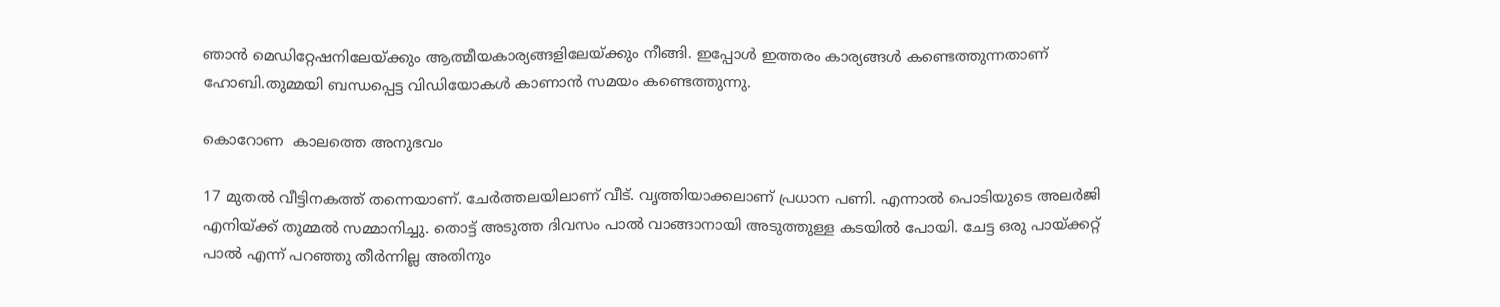ഞാൻ മെഡിറ്റേഷനിലേയ്ക്കും ആത്മീയകാര്യങ്ങളിലേയ്ക്കും നീങ്ങി. ഇപ്പോൾ ഇത്തരം കാര്യങ്ങൾ കണ്ടെത്തുന്നതാണ് ഹോബി.തുമ്മയി ബന്ധപ്പെട്ട വിഡിയോകൾ കാണാന്‍ സമയം കണ്ടെത്തുന്നു.

കൊറോണ  കാലത്തെ അനുഭവം

17 മുതൽ വീട്ടിനകത്ത് തന്നെയാണ്. ചേർത്തലയിലാണ് വീട്. വൃത്തിയാക്കലാണ് പ്രധാന പണി. എന്നാൽ പൊടിയുടെ അലർജി എനിയ്ക്ക് തുമ്മൽ സമ്മാനിച്ചു. തൊട്ട് അടുത്ത ദിവസം പാൽ വാങ്ങാനായി അടുത്തുള്ള കടയിൽ പോയി. ചേട്ട ഒരു പായ്ക്കറ്റ് പാൽ എന്ന് പറഞ്ഞു തീർന്നില്ല അതിനും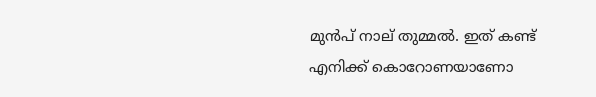മുൻപ് നാല് തുമ്മൽ. ഇത് കണ്ട് എനിക്ക് കൊറോണയാണോ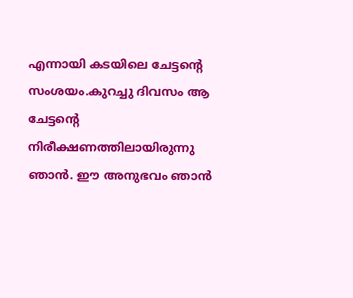എന്നായി കടയിലെ ചേട്ടന്റെ സംശയം.കുറച്ചു ദിവസം ആ ചേട്ടന്റെ നിരീക്ഷണത്തിലായിരുന്നു ഞാൻ. ഈ അനുഭവം ഞാൻ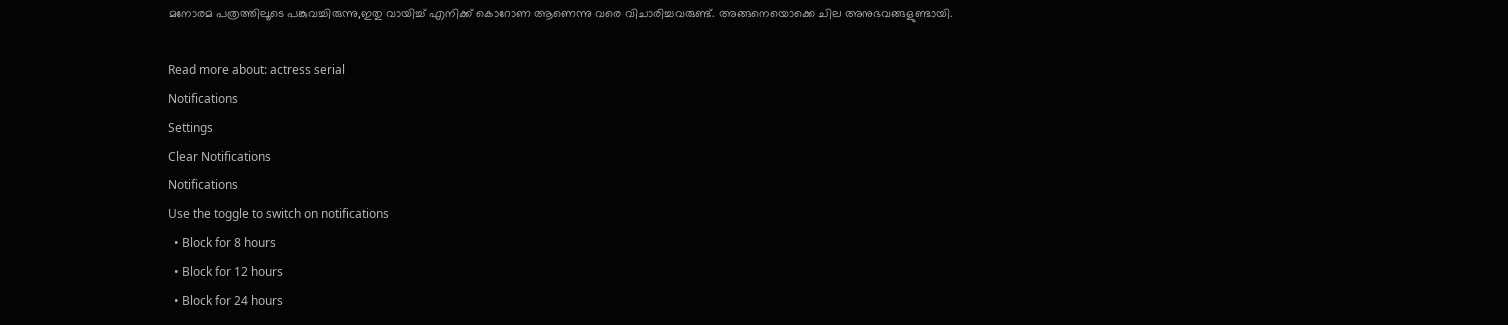മനോരമ പത്രത്തിലൂടെ പങ്കുവച്ചിരുന്നു,ഇതു വായിച്ച് എനിക്ക് കൊറോണ ആണെന്നു വരെ വിചാരിച്ചവരുണ്ട്. അങ്ങനെയൊക്കെ ചില അനുഭവങ്ങളുണ്ടായി.

Read more about: actress serial
Notifications
Settings
Clear Notifications
Notifications
Use the toggle to switch on notifications
  • Block for 8 hours
  • Block for 12 hours
  • Block for 24 hours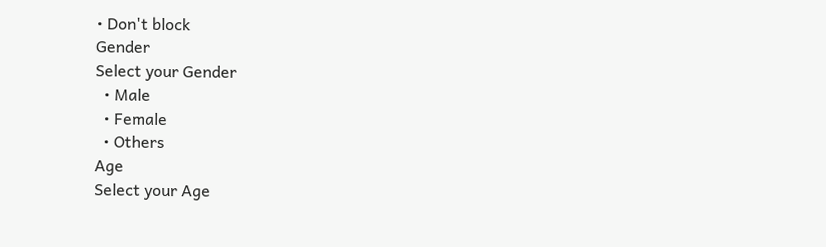• Don't block
Gender
Select your Gender
  • Male
  • Female
  • Others
Age
Select your Age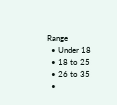Range
  • Under 18
  • 18 to 25
  • 26 to 35
  •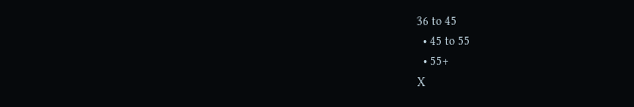36 to 45
  • 45 to 55
  • 55+
X